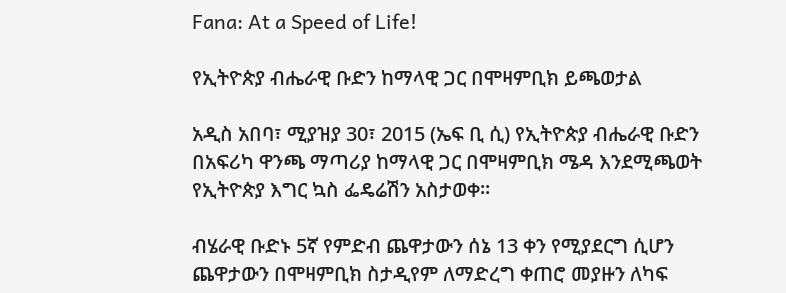Fana: At a Speed of Life!

የኢትዮጵያ ብሔራዊ ቡድን ከማላዊ ጋር በሞዛምቢክ ይጫወታል

አዲስ አበባ፣ ሚያዝያ 30፣ 2015 (ኤፍ ቢ ሲ) የኢትዮጵያ ብሔራዊ ቡድን በአፍሪካ ዋንጫ ማጣሪያ ከማላዊ ጋር በሞዛምቢክ ሜዳ እንደሚጫወት የኢትዮጵያ እግር ኳስ ፌዴሬሽን አስታወቀ፡፡

ብሄራዊ ቡድኑ 5ኛ የምድብ ጨዋታውን ሰኔ 13 ቀን የሚያደርግ ሲሆን ጨዋታውን በሞዛምቢክ ስታዲየም ለማድረግ ቀጠሮ መያዙን ለካፍ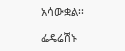አሳውቋል፡፡

ፌዴሬሽኑ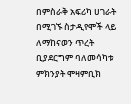በምስራቅ አፍሪካ ሀገራት በሚገኙ ስታዲየሞች ላይ ለማከናወን ጥረት ቢያደርግም ባለመሳካቱ ምክንያት ሞዛምቢክ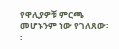የዋሊያዎቹ ምርጫ መሆኑንም ነው የገለጸው፡፡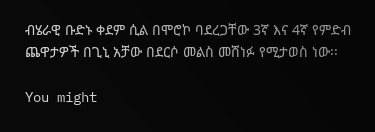ብሄራዊ ቡድኑ ቀደም ሲል በሞሮኮ ባደረጋቸው 3ኛ እና 4ኛ የምድብ ጨዋታዎች በጊኒ አቻው በደርሶ መልስ መሸነፉ የሚታወስ ነው፡፡

You might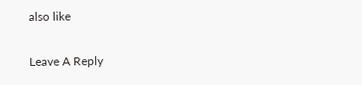also like

Leave A Reply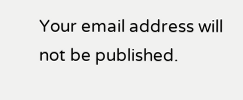Your email address will not be published.